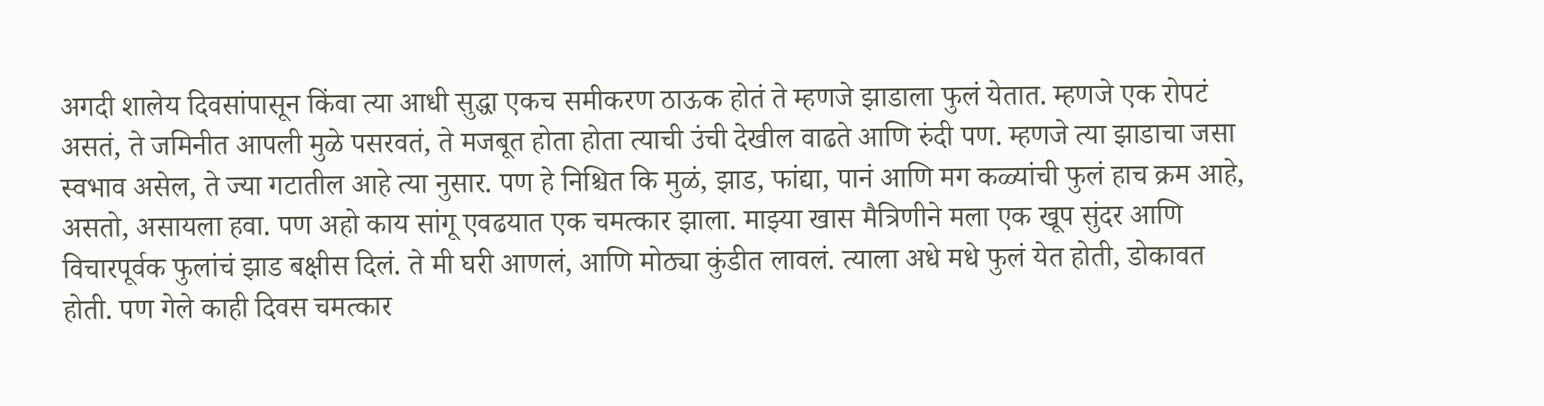अगदी शालेय दिवसांपासून किंवा त्या आधी सुद्धा एकच समीकरण ठाऊक होतं ते म्हणजे झाडाला फुलं येतात. म्हणजे एक रोपटं असतं, ते जमिनीत आपली मुळे पसरवतं, ते मजबूत होता होता त्याची उंची देखील वाढते आणि रुंदी पण. म्हणजे त्या झाडाचा जसा स्वभाव असेल, ते ज्या गटातील आहे त्या नुसार. पण हे निश्चित कि मुळं, झाड, फांद्या, पानं आणि मग कळ्यांची फुलं हाच क्रम आहे, असतो, असायला हवा. पण अहो काय सांगू एवढयात एक चमत्कार झाला. माझ्या खास मैत्रिणीने मला एक खूप सुंदर आणि विचारपूर्वक फुलांचं झाड बक्षीस दिलं. ते मी घरी आणलं, आणि मोठ्या कुंडीत लावलं. त्याला अधे मधे फुलं येत होती, डोकावत होती. पण गेले काही दिवस चमत्कार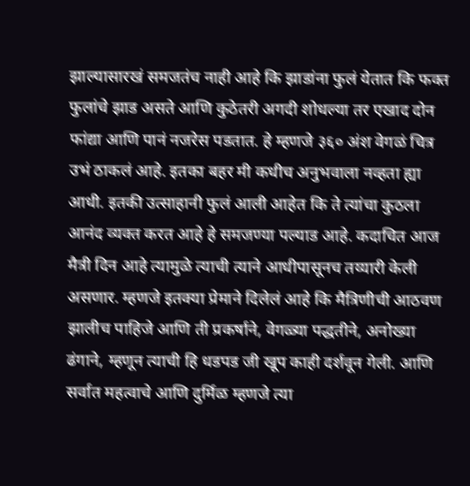झाल्यासारखं समजतंच नाही आहे कि झाडांना फुलं येतात कि फक्त फुलांचे झाड असते आणि कुठेतरी अगदी शोधल्या तर एखाद दोन फांद्या आणि पानं नजरेस पडतात. हे म्हणजे ३६० अंश वेगळं चित्र उभं ठाकलं आहे. इतका बहर मी कधीच अनुभवाला नव्हता ह्या आधी. इतकी उत्साहानी फुलं आली आहेत कि ते त्यांचा कुठला आनंद व्यक्त करत आहे हे समजण्या पल्याड आहे. कदाचित आज मैत्री दिन आहे त्यामुळे त्याची त्याने आधीपासूनच तय्यारी केली असणार. म्हणजे इतक्या प्रेमाने दिलेलं आहे कि मैत्रिणीची आठवण झालीच पाहिजे आणि ती प्रकर्षाने, वेगळ्या पद्धतीने, अनोख्या ढंगाने, म्हणून त्याची हि धडपड जी खूप काही दर्शवून गेली. आणि सर्वात महत्वाचे आणि दुर्मिळ म्हणजे त्या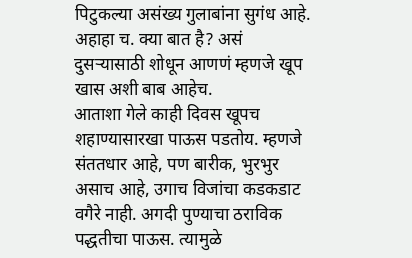पिटुकल्या असंख्य गुलाबांना सुगंध आहे. अहाहा च. क्या बात है? असं दुसऱ्यासाठी शोधून आणणं म्हणजे खूप खास अशी बाब आहेच.
आताशा गेले काही दिवस खूपच शहाण्यासारखा पाऊस पडतोय. म्हणजे संततधार आहे, पण बारीक, भुरभुर असाच आहे, उगाच विजांचा कडकडाट वगैरे नाही. अगदी पुण्याचा ठराविक पद्धतीचा पाऊस. त्यामुळे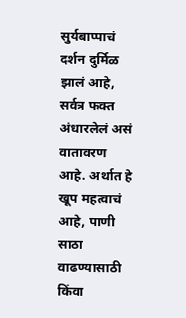सुर्यबाप्पाचं दर्शन दुर्मिळ झालं आहे, सर्वत्र फक्त अंधारलेलं असं वातावरण आहे. अर्थात हे खूप महत्वाचं आहे, पाणी साठा वाढण्यासाठी किंवा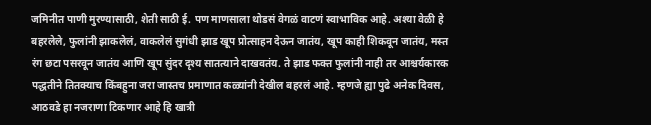जमिनीत पाणी मुरण्यासाठी, शेती साठी ई. पण माणसाला थोडसं वेगळं वाटणं स्वाभाविक आहे. अश्या वेळी हे बहरलेले, फुलांनी झाकलेलं, वाकलेलं सुगंधी झाड खूप प्रोत्साहन देऊन जातंय, खूप काही शिकवून जातंय, मस्त रंग छटा पसरवून जातंय आणि खूप सुंदर दृश्य सातत्याने दाखवतंय. ते झाड फक्त फुलांनी नाही तर आश्चर्यकारक पद्धतीने तितक्याच किंबहुना जरा जास्तच प्रमाणात कळ्यांनी देखील बहरलं आहे. म्हणजे ह्या पुढे अनेक दिवस, आठवडे हा नजराणा टिकणार आहे हि खात्री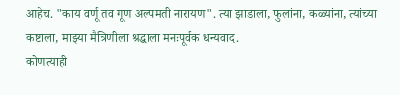आहेच. "काय वर्णू तव गूण अल्पमती नारायण". त्या झाडाला, फुलांना, कळ्यांना, त्यांच्या कष्टाला, माझ्या मैत्रिणीला श्रद्धाला मनःपूर्वक धन्यवाद.
कोणत्याही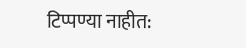टिप्पण्या नाहीत: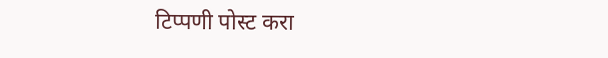टिप्पणी पोस्ट करा